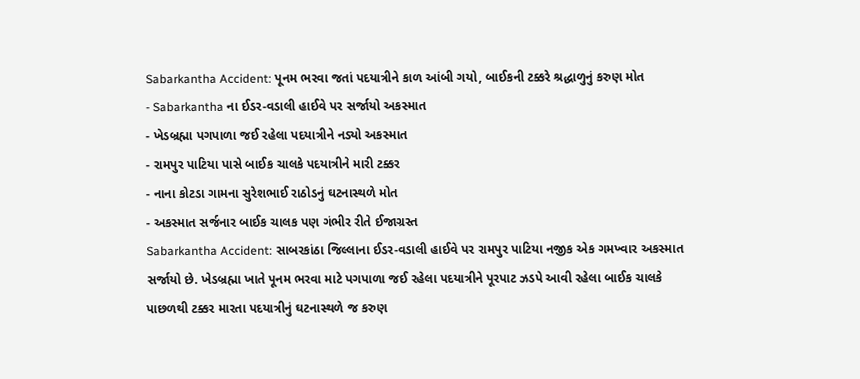Sabarkantha Accident: પૂનમ ભરવા જતાં પદયાત્રીને કાળ આંબી ગયો, બાઈકની ટક્કરે શ્રદ્ધાળુનું કરુણ મોત
- Sabarkantha ના ઈડર-વડાલી હાઈવે પર સર્જાયો અકસ્માત
- ખેડબ્રહ્મા પગપાળા જઈ રહેલા પદયાત્રીને નડ્યો અકસ્માત
- રામપુર પાટિયા પાસે બાઈક ચાલકે પદયાત્રીને મારી ટક્કર
- નાના કોટડા ગામના સુરેશભાઈ રાઠોડનું ઘટનાસ્થળે મોત
- અકસ્માત સર્જનાર બાઈક ચાલક પણ ગંભીર રીતે ઈજાગ્રસ્ત
Sabarkantha Accident: સાબરકાંઠા જિલ્લાના ઈડર-વડાલી હાઈવે પર રામપુર પાટિયા નજીક એક ગમખ્વાર અકસ્માત સર્જાયો છે. ખેડબ્રહ્મા ખાતે પૂનમ ભરવા માટે પગપાળા જઈ રહેલા પદયાત્રીને પૂરપાટ ઝડપે આવી રહેલા બાઈક ચાલકે પાછળથી ટક્કર મારતા પદયાત્રીનું ઘટનાસ્થળે જ કરુણ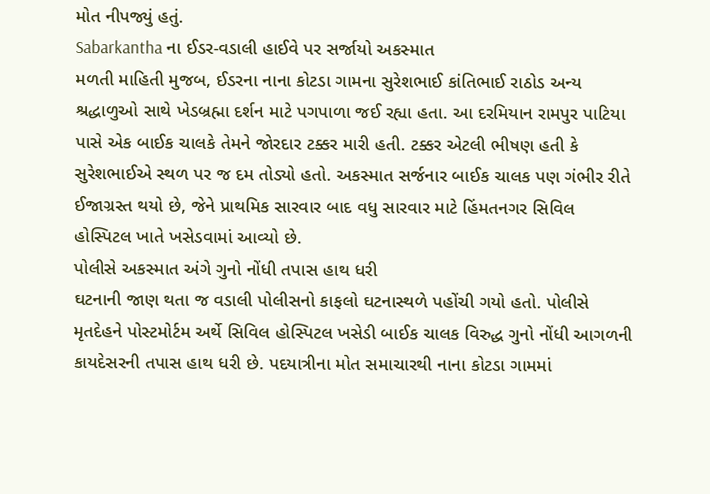મોત નીપજ્યું હતું.
Sabarkantha ના ઈડર-વડાલી હાઈવે પર સર્જાયો અકસ્માત
મળતી માહિતી મુજબ, ઈડરના નાના કોટડા ગામના સુરેશભાઈ કાંતિભાઈ રાઠોડ અન્ય શ્રદ્ધાળુઓ સાથે ખેડબ્રહ્મા દર્શન માટે પગપાળા જઈ રહ્યા હતા. આ દરમિયાન રામપુર પાટિયા પાસે એક બાઈક ચાલકે તેમને જોરદાર ટક્કર મારી હતી. ટક્કર એટલી ભીષણ હતી કે સુરેશભાઈએ સ્થળ પર જ દમ તોડ્યો હતો. અકસ્માત સર્જનાર બાઈક ચાલક પણ ગંભીર રીતે ઈજાગ્રસ્ત થયો છે, જેને પ્રાથમિક સારવાર બાદ વધુ સારવાર માટે હિંમતનગર સિવિલ હોસ્પિટલ ખાતે ખસેડવામાં આવ્યો છે.
પોલીસે અકસ્માત અંગે ગુનો નોંધી તપાસ હાથ ધરી
ઘટનાની જાણ થતા જ વડાલી પોલીસનો કાફલો ઘટનાસ્થળે પહોંચી ગયો હતો. પોલીસે મૃતદેહને પોસ્ટમોર્ટમ અર્થે સિવિલ હોસ્પિટલ ખસેડી બાઈક ચાલક વિરુદ્ધ ગુનો નોંધી આગળની કાયદેસરની તપાસ હાથ ધરી છે. પદયાત્રીના મોત સમાચારથી નાના કોટડા ગામમાં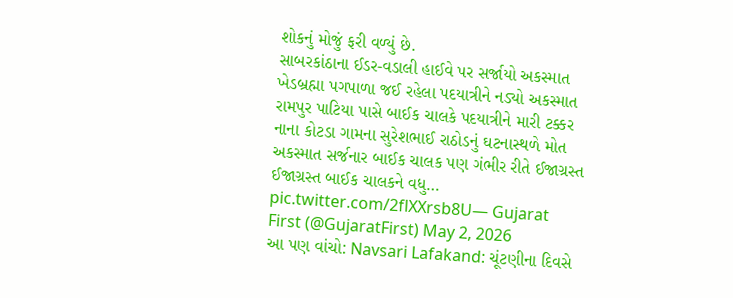શોકનું મોજું ફરી વળ્યું છે.
સાબરકાંઠાના ઈડર-વડાલી હાઈવે પર સર્જાયો અકસ્માત
ખેડબ્રહ્મા પગપાળા જઈ રહેલા પદયાત્રીને નડ્યો અકસ્માત
રામપુર પાટિયા પાસે બાઈક ચાલકે પદયાત્રીને મારી ટક્કર
નાના કોટડા ગામના સુરેશભાઈ રાઠોડનું ઘટનાસ્થળે મોત
અકસ્માત સર્જનાર બાઈક ચાલક પણ ગંભીર રીતે ઈજાગ્રસ્ત
ઈજાગ્રસ્ત બાઈક ચાલકને વધુ… pic.twitter.com/2flXXrsb8U— Gujarat First (@GujaratFirst) May 2, 2026
આ પણ વાંચો: Navsari Lafakand: ચૂંટણીના દિવસે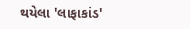થયેલા 'લાફાકાંડ'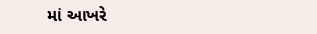માં આખરે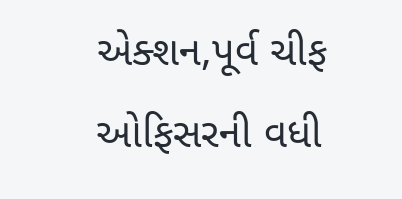એક્શન,પૂર્વ ચીફ ઓફિસરની વધી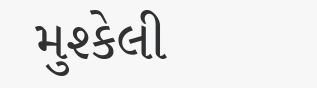મુશ્કેલી